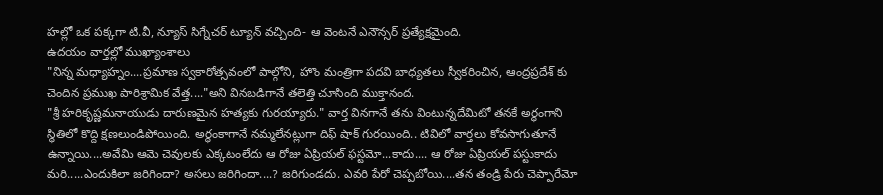హల్లో ఒక పక్కగా టి.వీ, న్యూస్ సిగ్నేచర్ ట్యూన్ వచ్చింది- ఆ వెంటనే ఎనౌన్సర్ ప్రత్యేక్షమైంది.
ఉదయం వార్తల్లో ముఖ్యాంశాలు
"నిన్న మధ్యాహ్నం....ప్రమాణ స్వకారోత్సవంలో పాల్గోని, హొం మంత్రిగా పదవి బాధ్యతలు స్వీకరించిన, ఆంద్రప్రదేశ్ కు చెందిన ప్రముఖ పారిశ్రామిక వేత్త...."అని వినబడిగానే తలెత్తి చూసింది ముక్తానంద.
"శ్రీ హరికృష్ణమనాయుడు దారుణమైన హత్యకు గురయ్యారు." వార్త వినగానే తను వింటున్నదేమిటో తనకే అర్ధంగాని స్ధితిలో కొద్ది క్షణలుండిపోయింది. అర్ధంకాగానే నమ్మలేనట్లుగా దిఫ్ షాక్ గురయింది.. టివిలో వార్తలు కోవసాగుతూనే ఉన్నాయి....అవేమి ఆమె చెవులకు ఎక్కటంలేదు ఆ రోజు ఏప్రియల్ ఫస్టమో...కాదు.... ఆ రోజు ఏప్రియల్ పస్టుకాదు మరి.....ఎందుకిలా జరిగిందా? అసలు జరిగిందా....? జరిగుండదు. ఎవరి పేరో చెప్పబోయి....తన తండ్రి పేరు చెప్పారేమో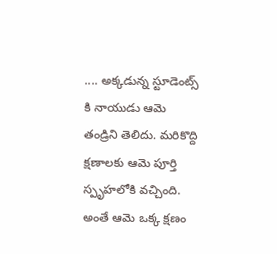.... అక్కడున్న స్టూడెంట్స్ కి నాయుడు ఆమె తండ్రిని తెలిదు. మరికొద్ది క్షణాలకు ఆమె పూర్తి స్పృహలోకి వచ్చింది.
అంతే ఆమె ఒక్క క్షణం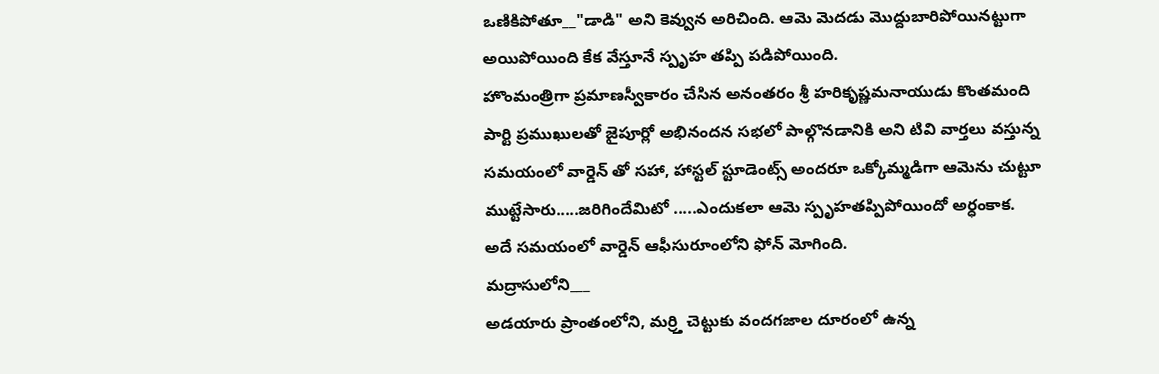ఒణికిపోతూ__"డాడి" అని కెవ్వున అరిచింది. ఆమె మెదడు మొద్దుబారిపోయినట్టుగా అయిపోయింది కేక వేస్తూనే స్పృహ తప్పి పడిపోయింది.
హొంమంత్రిగా ప్రమాణస్వీకారం చేసిన అనంతరం శ్రీ హరికృష్ణమనాయుడు కొంతమంది పార్టి ప్రముఖులతో జైపూర్లో అభినందన సభలో పాల్గొనడానికి అని టివి వార్తలు వస్తున్న సమయంలో వార్డెన్ తో సహా, హాస్టల్ స్టూడెంట్స్ అందరూ ఒక్కోమ్మడిగా ఆమెను చుట్టూ ముట్టేసారు.....జరిగిందేమిటో .....ఎందుకలా ఆమె స్పృహతప్పిపోయిందో అర్ధంకాక.
అదే సమయంలో వార్డెన్ ఆఫీసురూంలోని ఫోన్ మోగింది.
మద్రాసులోని___
అడయారు ప్రాంతంలోని, మర్ర్తి చెట్టుకు వందగజాల దూరంలో ఉన్న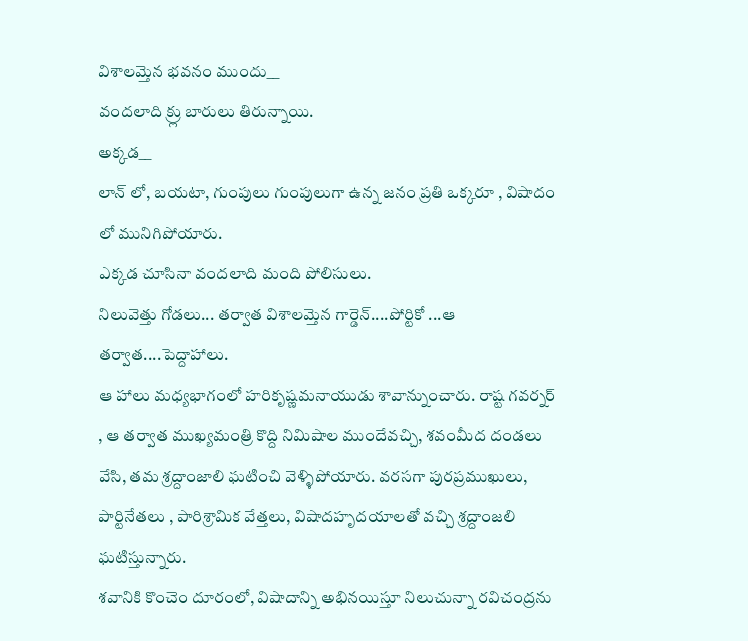విశాలమ్తెన భవనం ముందు__
వందలాది క్ర్లు బారులు తిరున్నాయి.
అక్కడ__
లాన్ లో, బయటా, గుంపులు గుంపులుగా ఉన్న జనం ప్రతి ఒక్కరూ , విషాదం లో మునిగిపోయారు.
ఎక్కడ చూసినా వందలాది మంది పోలిసులు.
నిలువెత్తు గోడలు... తర్వాత విశాలమ్తెన గార్డెన్....పోర్టికో ...ఆ తర్వాత....పెద్దాహాలు.
ఆ హాలు మధ్యభాగంలో హరికృష్ణమనాయుడు శావాన్నుంచారు. రాష్ట గవర్నర్ , ఆ తర్వాత ముఖ్యమంత్రి కొద్ది నిమిషాల ముందేవచ్చి, శవంమీద దండలు వేసి, తమ శ్రద్దాంజాలి ఘటించి వెళ్ళిపోయారు. వరసగా పురప్రముఖులు, పార్టినేతలు , పారిశ్రామిక వేత్తలు, విషాదహృదయాలతో వచ్చి శ్రద్దాంజలి ఘటిస్తున్నారు.
శవానికి కొంచెం దూరంలో, విషాదాన్ని అభినయిస్తూ నిలుచున్నా రవిచంద్రను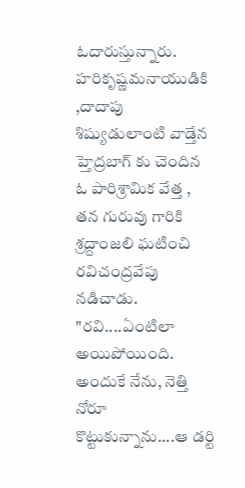ఓదారుస్తున్నారు.
హరికృష్ణమనాయుడికి ,దాదాపు శిష్యుడులాంటి వాడ్తేన హ్తెద్రబాగ్ కు చెందిన ఓ పారిశ్రామిక వేత్త , తన గురువు గారికి శ్రద్దాంజలి ఘటించి రవిచంద్రవేపు నడిచాడు.
"రవి....ఏంటిలా అయిపోయింది. అందుకే నేను, నెత్తి నోరూ కొట్టుకున్నాను....ఆ డర్టి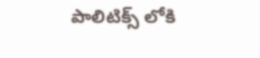పాలిటిక్స్ లోకి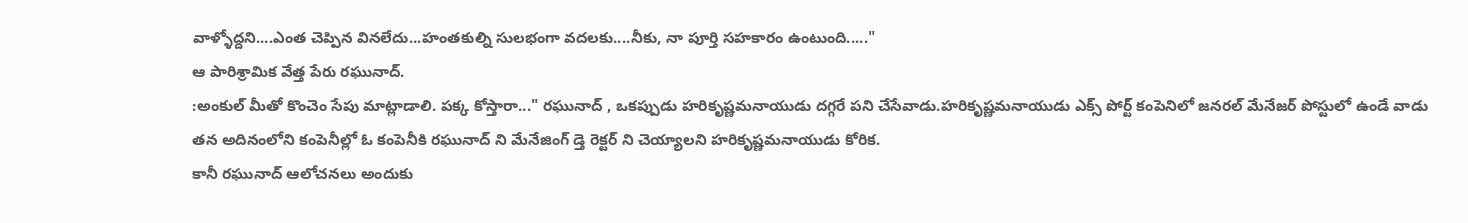వాళ్ళోద్దని....ఎంత చెప్పిన వినలేదు...హంతకుల్ని సులభంగా వదలకు....నీకు, నా పూర్తి సహకారం ఉంటుంది....."
ఆ పారిశ్రామిక వేత్త పేరు రఘునాద్.
:అంకుల్ మీతో కొంచెం సేపు మాట్లాడాలి. పక్క కోస్తారా..." రఘునాద్ , ఒకప్పుడు హరికృష్ణమనాయుడు దగ్గరే పని చేసేవాడు.హరికృష్ణమనాయుడు ఎక్స్ పోర్ట్ కంపెనిలో జనరల్ మేనేజర్ పోస్టులో ఉండే వాడు తన అదినంలోని కంపెనీల్లో ఓ కంపెనీకి రఘునాద్ ని మేనేజింగ్ డ్తె రెక్టర్ ని చెయ్యాలని హరికృష్ణమనాయుడు కోరిక.
కానీ రఘునాద్ ఆలోచనలు అందుకు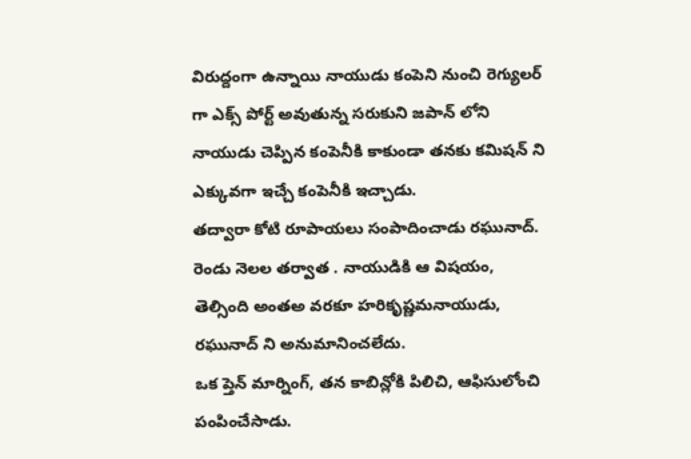విరుద్దంగా ఉన్నాయి నాయుడు కంపెని నుంచి రెగ్యులర్ గా ఎక్స్ పోర్ట్ అవుతున్న సరుకుని జపాన్ లోని నాయుడు చెప్పిన కంపెనీకి కాకుండా తనకు కమిషన్ ని ఎక్కువగా ఇచ్చే కంపెనీకి ఇచ్చాడు.
తద్వారా కోటి రూపాయలు సంపాదించాడు రఘునాద్.
రెండు నెలల తర్వాత . నాయుడికి ఆ విషయం, తెల్సింది అంతఅ వరకూ హరికృష్ణమనాయుడు, రఘునాద్ ని అనుమానించలేదు.
ఒక ప్తెన్ మార్నింగ్, తన కాబిన్లోకి పిలిచి, ఆఫిసులోంచి పంపించేసాడు.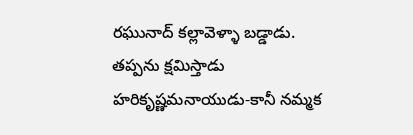రఘునాద్ కల్లావెళ్ళా బడ్డాడు.
తప్పను క్షమిస్తాడు హరికృష్ణమనాయుడు-కానీ నమ్మక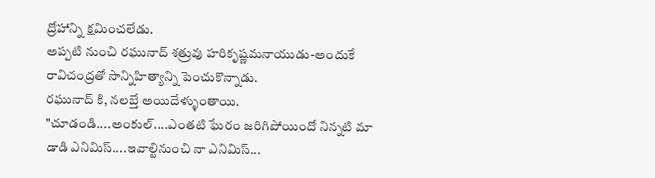ద్రోహాన్ని క్షమించలేడు.
అప్పటి నుంచి రఘునాద్ శత్రువు హరికృష్ణమనాయుడు-అందుకే రావిచంద్రతో సాన్నిహిత్యాన్ని పెంచుకొన్నాడు.
రఘునాద్ కి, నలబ్తే అయిదేళ్ళుంతాయి.
"చూడండి....అంకుల్....ఎంతటి ఘేరం జరిగిపోయిందో నిన్నటి మా డాడి ఎనిమిస్....ఇవాల్టినుంచి నా ఎనిమిస్...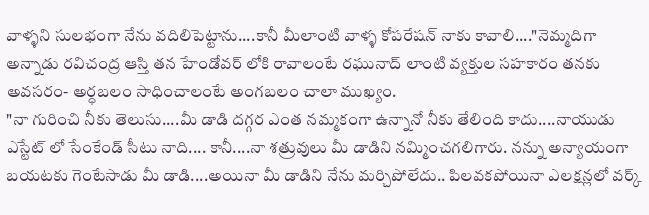వాళ్ళని సులభంగా నేను వదిలిపెట్టాను....కానీ మీలాంటి వాళ్ళ కోపరేషన్ నాకు కావాలి...."నెమ్మదిగా అన్నాడు రవిచంద్ర ఆస్తి తన హేండోవర్ లోకి రావాలంటే రఘునాద్ లాంటి వ్యక్తుల సహకారం తనకు అవసరం- అర్ధబలం సాధించాలంటే అంగబలం చాలా ముఖ్యం.
"నా గురించి నీకు తెలుసు....మీ డాడి దగ్గర ఎంత నమ్మకంగా ఉన్నానో నీకు తేలింది కాదు....నాయుడు ఎస్టేట్ లో సేంకేండ్ సీటు నాది.... కానీ....నా శత్రువులు మీ డాడిని నమ్మించగలిగారు. నన్ను అన్యాయంగా బయటకు గెంటేసాడు మీ డాడి....అయినా మీ డాడిని నేను మర్చిపోలేదు.. పిలవకపోయినా ఎలక్షన్లలో వర్క్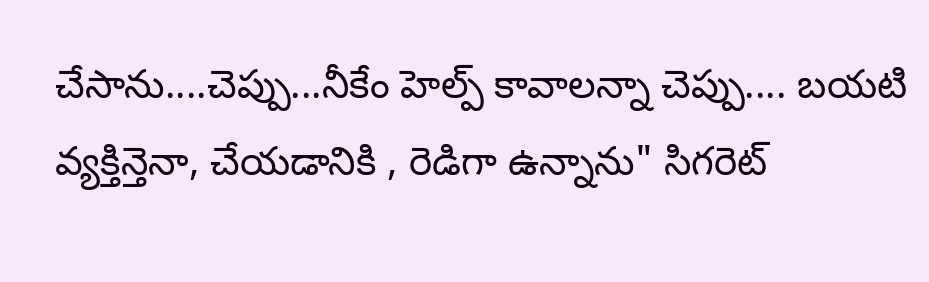చేసాను....చెప్పు...నీకేం హెల్ప్ కావాలన్నా చెప్పు.... బయటి వ్యక్తిన్తెనా, చేయడానికి , రెడిగా ఉన్నాను" సిగరెట్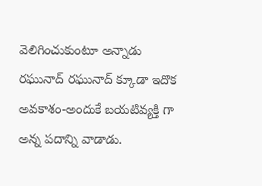వెలిగించుకుంటూ అన్నాడు రఘునాద్ రఘునాద్ క్కూడా ఇదొక అవకాశం-అందుకే బయటివ్యక్తి గా అన్న పదాన్ని వాడాడు.